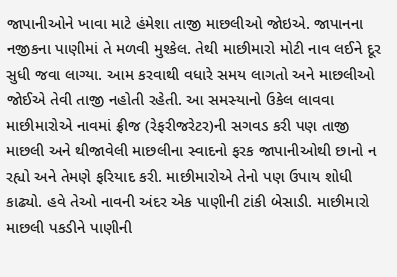જાપાનીઓને ખાવા માટે હંમેશા તાજી માછલીઓ જોઇએ. જાપાનના નજીકના પાણીમાં તે મળવી મુશ્કેલ. તેથી માછીમારો મોટી નાવ લઈને દૂર સુધી જવા લાગ્યા. આમ કરવાથી વધારે સમય લાગતો અને માછલીઓ જોઈએ તેવી તાજી નહોતી રહેતી. આ સમસ્યાનો ઉકેલ લાવવા માછીમારોએ નાવમાં ફ્રીજ (રેફરીજરેટર)ની સગવડ કરી પણ તાજી માછલી અને થીજાવેલી માછલીના સ્વાદનો ફરક જાપાનીઓથી છાનો ન રહ્યો અને તેમણે ફરિયાદ કરી. માછીમારોએ તેનો પણ ઉપાય શોધી કાઢ્યો. હવે તેઓ નાવની અંદર એક પાણીની ટાંકી બેસાડી. માછીમારો માછલી પકડીને પાણીની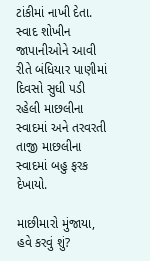ટાંકીમાં નાખી દેતા. સ્વાદ શોખીન જાપાનીઓને આવી રીતે બંધિયાર પાણીમાં દિવસો સુધી પડી રહેલી માછલીના સ્વાદમાં અને તરવરતી તાજી માછલીના સ્વાદમાં બહુ ફરક દેખાયો.

માછીમારો મુંજાયા, હવે કરવું શું?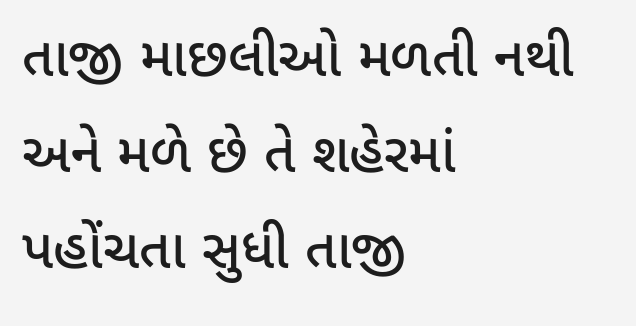તાજી માછલીઓ મળતી નથી અને મળે છે તે શહેરમાં પહોંચતા સુધી તાજી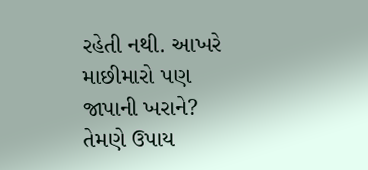રહેતી નથી. આખરે માછીમારો પણ જાપાની ખરાને? તેમણે ઉપાય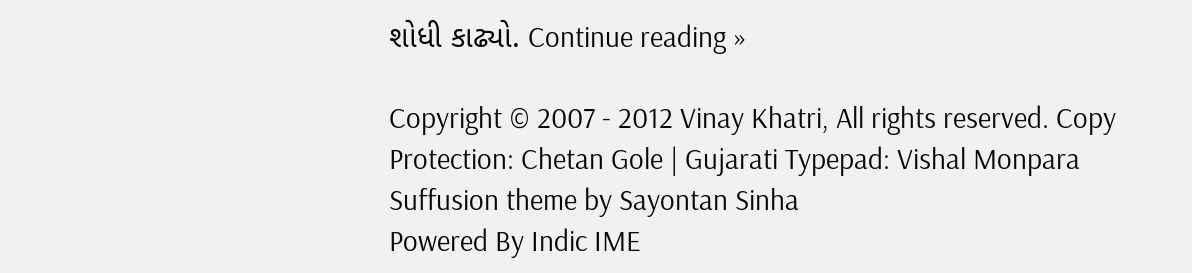શોધી કાઢ્યો. Continue reading »

Copyright © 2007 - 2012 Vinay Khatri, All rights reserved. Copy Protection: Chetan Gole | Gujarati Typepad: Vishal Monpara Suffusion theme by Sayontan Sinha
Powered By Indic IME